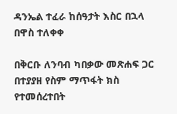ዳንኤል ተፈራ ከሰዓታት እስር በኋላ በዋስ ተለቀቀ

በቅርቡ ለንባብ ካበቃው መጽሐፍ ጋር በተያያዘ የስም ማጥፋት ክስ የተመሰረተበት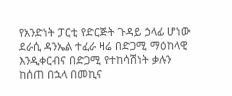የአንድነት ፓርቲ የድርጅት ጉዳይ ኃላፊ ሆነው ደራሲ ዳንኤል ተፈራ ዛሬ በድጋሚ ማዕከላዊ እንዲቀርብና በድጋሚ የተከሳሽነት ቃሉን ከሰጠ በኋላ በመኪና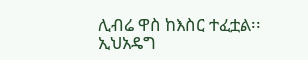ሊብሬ ዋስ ከእስር ተፈቷል፡፡ ኢህአዴግ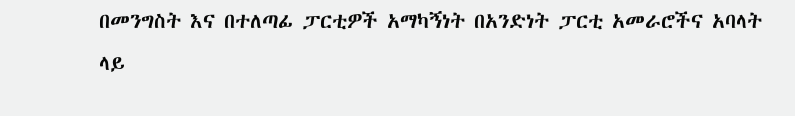በመንግስት እና በተለጣፊ ፓርቲዎች አማካኝነት በአንድነት ፓርቲ አመራሮችና አባላት ላይ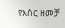የእስር ዘመቻ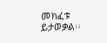መክፈቱ ይታወቃል፡፡